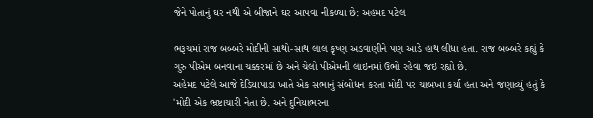જેને પોતાનું ઘર નથી એ બીજાને ઘર આપવા નીકળ્યા છે: અહમદ પટેલ

ભરૂચમાં રાજ બબ્બરે મોદીની સાથો-સાથ લાલ કૃષ્ણ અડવાણીને પણ આડે હાથ લીધા હતા. રાજ બબ્બરે કહ્યું કે ગુરુ પીએમ બનવાના ચક્કરમાં છે અને ચેલો પીએમની લાઇનમાં ઉભો રહેવા જઇ રહ્યો છે.
અહેમદ પટેલે આજે દેડિયાપાડા ખાતે એક સભાનું સંબોધન કરતા મોદી પર ચાબખા કર્યા હતા અને જણાવ્યું હતું કે 'મોદી એક ભ્રષ્ટાચારી નેતા છે. અને દુનિયાભરના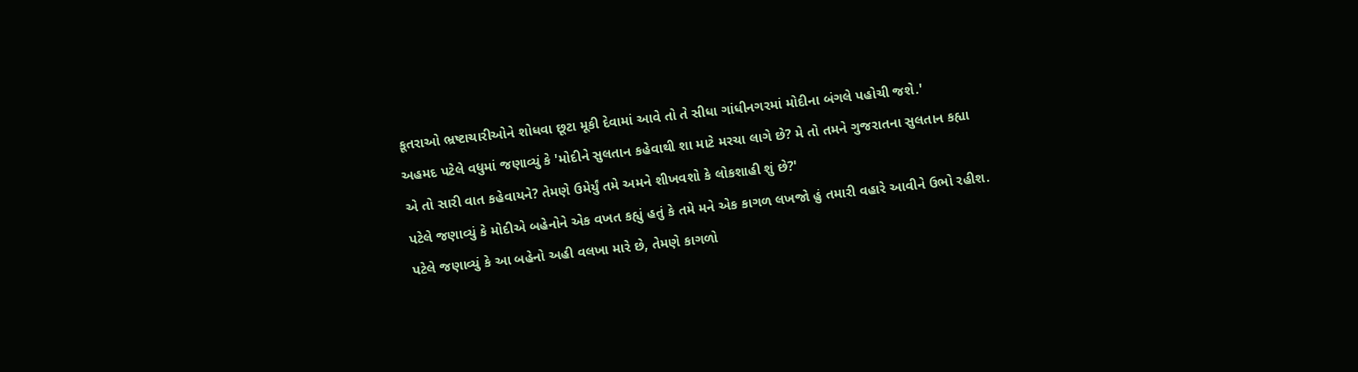કૂતરાઓ ભ્રષ્ટાચારીઓને શોધવા છૂટા મૂકી દેવામાં આવે તો તે સીધા ગાંધીનગરમાં મોદીના બંગલે પહોચી જશે.'
અહમદ પટેલે વધુમાં જણાવ્યું કે 'મોદીને સુલતાન કહેવાથી શા માટે મરચા લાગે છે? મે તો તમને ગુજરાતના સુલતાન કહ્યા એ તો સારી વાત કહેવાયને? તેમણે ઉમેર્યું તમે અમને શીખવશો કે લોકશાહી શું છે?'
પટેલે જણાવ્યું કે મોદીએ બહેનોને એક વખત કહ્યું હતું કે તમે મને એક કાગળ લખજો હું તમારી વહારે આવીને ઉભો રહીશ. પટેલે જણાવ્યું કે આ બહેનો અહી વલખા મારે છે, તેમણે કાગળો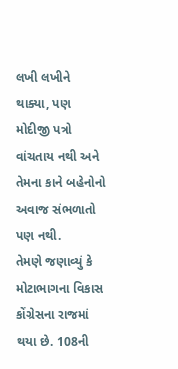લખી લખીને થાક્યા, પણ મોદીજી પત્રો વાંચતાય નથી અને તેમના કાને બહેનોનો અવાજ સંભળાતો પણ નથી.
તેમણે જણાવ્યું કે મોટાભાગના વિકાસ કોંગ્રેસના રાજમાં થયા છે. 108ની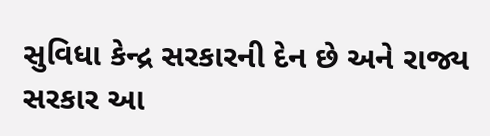સુવિધા કેન્દ્ર સરકારની દેન છે અને રાજ્ય સરકાર આ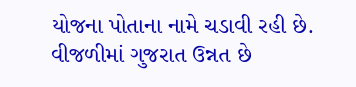યોજના પોતાના નામે ચડાવી રહી છે. વીજળીમાં ગુજરાત ઉન્નત છે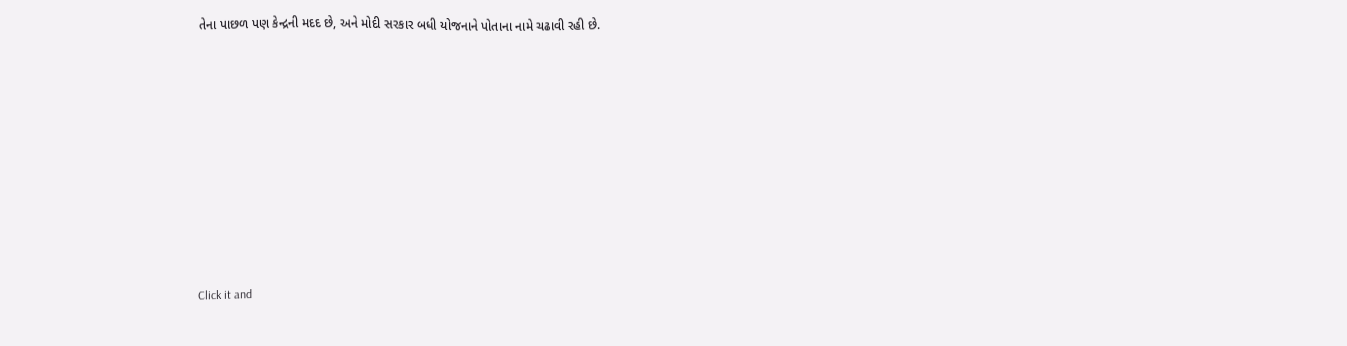તેના પાછળ પણ કેન્દ્રની મદદ છે, અને મોદી સરકાર બધી યોજનાને પોતાના નામે ચઢાવી રહી છે.












Click it and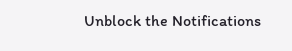Unblock the Notifications